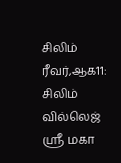சிலிம் ரீவர்,ஆக11: சிலிம் வில்லெஜ் ஶ்ரீ மகா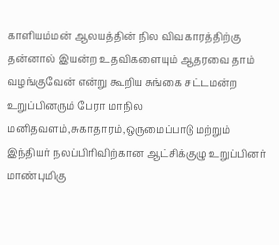காளியம்மன் ஆலயத்தின் நில விவகாரத்திற்கு தன்னால் இயன்ற உதவிகளையும் ஆதரவை தாம் வழங்குவேன் என்று கூறிய சுங்கை சட்டமன்ற உறுப்பினரும் பேரா மாநில மனிதவளம்,சுகாதாரம்,ஒருமைப்பாடு மற்றும் இந்தியர் நலப்பிரிவிற்கான ஆட்சிக்குழு உறுப்பினர் மாண்புமிகு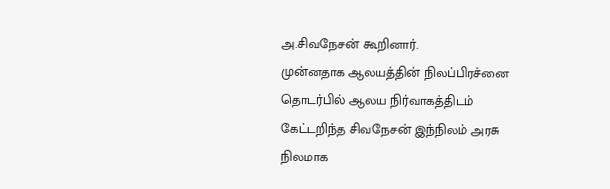அ.சிவநேசன் கூறினார்.
முன்னதாக ஆலயத்தின் நிலப்பிரச்னை தொடர்பில் ஆலய நிர்வாகத்திடம் கேட்டறிந்த சிவநேசன் இந்நிலம் அரசு நிலமாக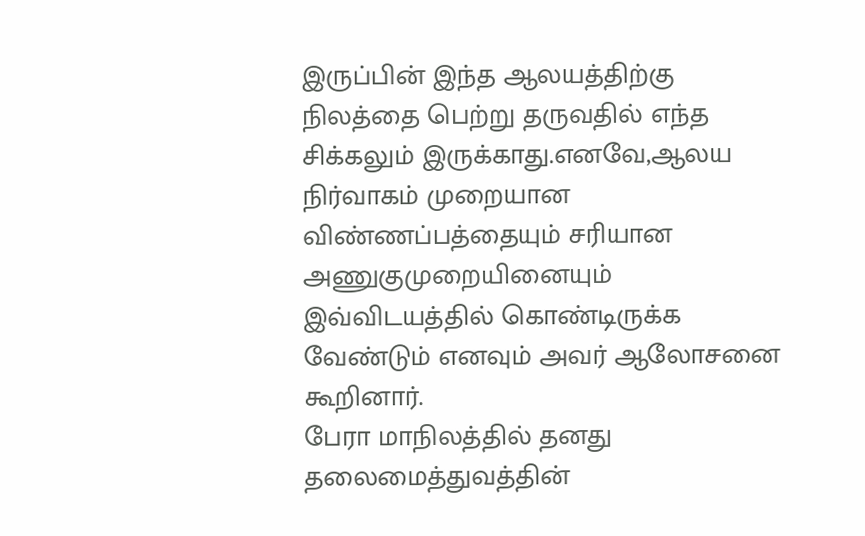இருப்பின் இந்த ஆலயத்திற்கு நிலத்தை பெற்று தருவதில் எந்த சிக்கலும் இருக்காது.எனவே,ஆலய நிர்வாகம் முறையான விண்ணப்பத்தையும் சரியான அணுகுமுறையினையும் இவ்விடயத்தில் கொண்டிருக்க வேண்டும் எனவும் அவர் ஆலோசனை கூறினார்.
பேரா மாநிலத்தில் தனது தலைமைத்துவத்தின்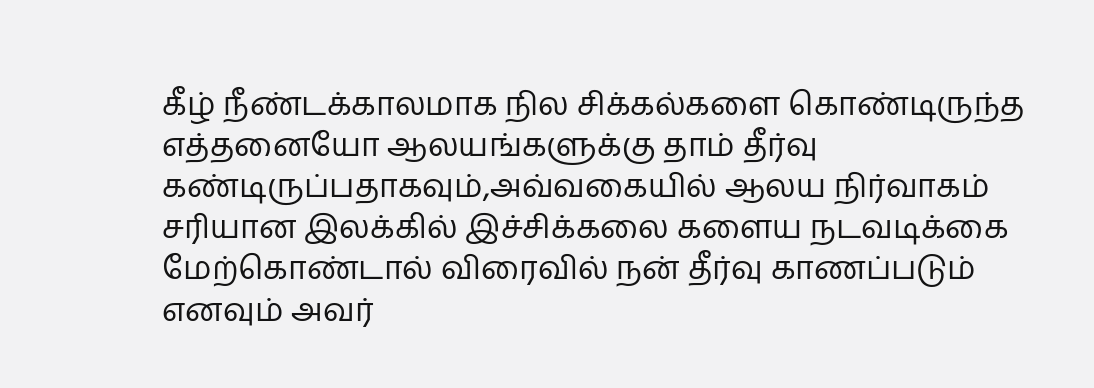கீழ் நீண்டக்காலமாக நில சிக்கல்களை கொண்டிருந்த எத்தனையோ ஆலயங்களுக்கு தாம் தீர்வு கண்டிருப்பதாகவும்,அவ்வகையில் ஆலய நிர்வாகம் சரியான இலக்கில் இச்சிக்கலை களைய நடவடிக்கை மேற்கொண்டால் விரைவில் நன் தீர்வு காணப்படும் எனவும் அவர்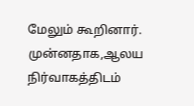மேலும் கூறினார்.
முன்னதாக,ஆலய நிர்வாகத்திடம்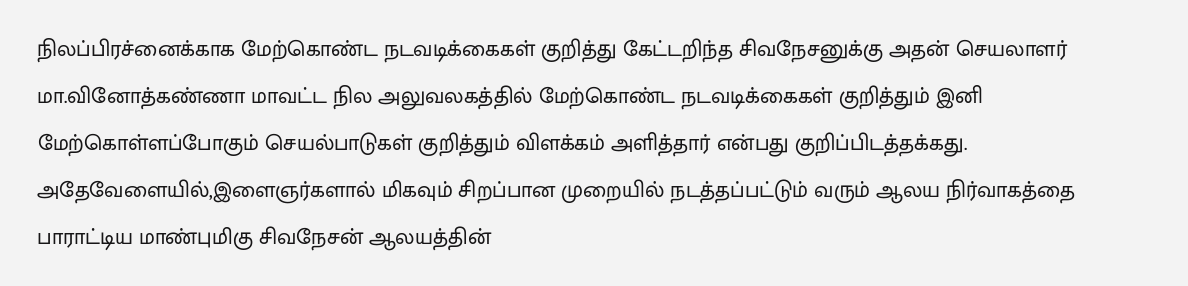நிலப்பிரச்னைக்காக மேற்கொண்ட நடவடிக்கைகள் குறித்து கேட்டறிந்த சிவநேசனுக்கு அதன் செயலாளர் மா.வினோத்கண்ணா மாவட்ட நில அலுவலகத்தில் மேற்கொண்ட நடவடிக்கைகள் குறித்தும் இனி மேற்கொள்ளப்போகும் செயல்பாடுகள் குறித்தும் விளக்கம் அளித்தார் என்பது குறிப்பிடத்தக்கது.
அதேவேளையில்,இளைஞர்களால் மிகவும் சிறப்பான முறையில் நடத்தப்பட்டும் வரும் ஆலய நிர்வாகத்தை பாராட்டிய மாண்புமிகு சிவநேசன் ஆலயத்தின்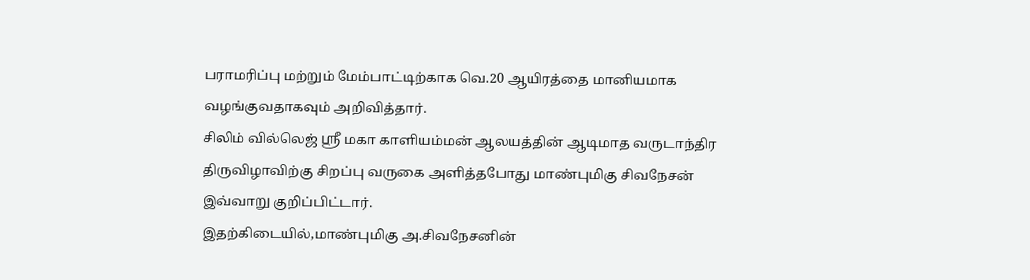பராமரிப்பு மற்றும் மேம்பாட்டிற்காக வெ.20 ஆயிரத்தை மானியமாக வழங்குவதாகவும் அறிவித்தார்.
சிலிம் வில்லெஜ் ஶ்ரீ மகா காளியம்மன் ஆலயத்தின் ஆடிமாத வருடாந்திர திருவிழாவிற்கு சிறப்பு வருகை அளித்தபோது மாண்புமிகு சிவநேசன் இவ்வாறு குறிப்பிட்டார்.
இதற்கிடையில்,மாண்புமிகு அ.சிவநேசனின்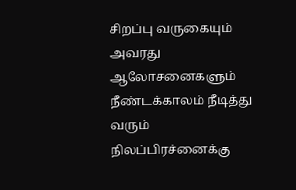சிறப்பு வருகையும் அவரது ஆலோசனைகளும் நீண்டக்காலம் நீடித்து வரும் நிலப்பிரச்னைக்கு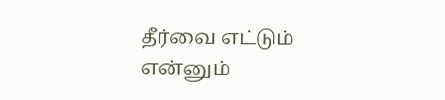தீர்வை எட்டும் என்னும்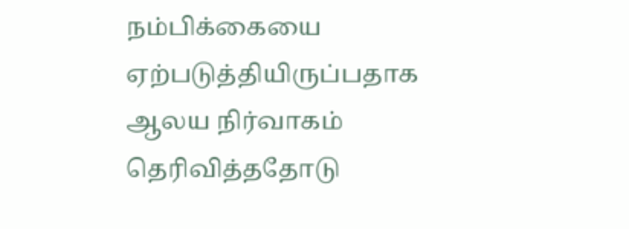நம்பிக்கையை ஏற்படுத்தியிருப்பதாக ஆலய நிர்வாகம் தெரிவித்ததோடு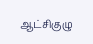ஆட்சிகுழு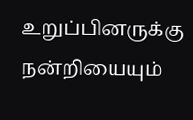உறுப்பினருக்கு நன்றியையும்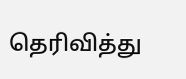தெரிவித்து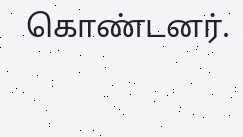கொண்டனர்.